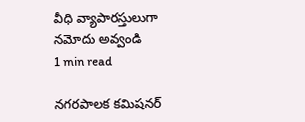వీధి వ్యాపారస్తులుగా నమోదు అవ్వండి
1 min read

నగరపాలక కమిషనర్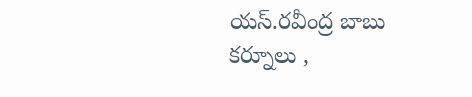యస్.రవీంద్ర బాబు
కర్నూలు ,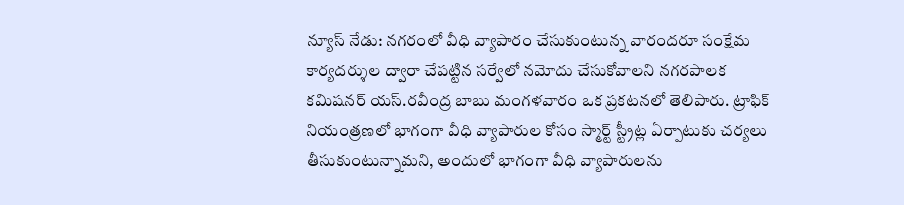న్యూస్ నేడు: నగరంలో వీధి వ్యాపారం చేసుకుంటున్న వారందరూ సంక్షేమ కార్యదర్శుల ద్వారా చేపట్టిన సర్వేలో నమోదు చేసుకోవాలని నగరపాలక కమిషనర్ యస్.రవీంద్ర బాబు మంగళవారం ఒక ప్రకటనలో తెలిపారు. ట్రాఫిక్ నియంత్రణలో భాగంగా వీధి వ్యాపారుల కోసం స్మార్ట్ స్ట్రీట్ల ఏర్పాటుకు చర్యలు తీసుకుంటున్నామని, అందులో భాగంగా వీధి వ్యాపారులను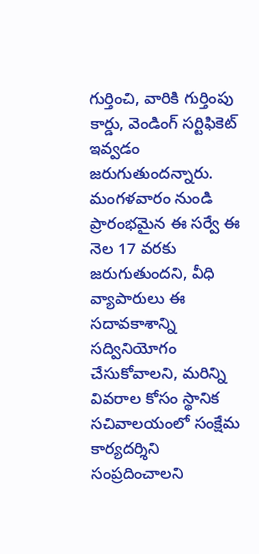గుర్తించి, వారికి గుర్తింపు కార్డు, వెండింగ్ సర్టిఫికెట్ ఇవ్వడం జరుగుతుందన్నారు. మంగళవారం నుండి ప్రారంభమైన ఈ సర్వే ఈ నెల 17 వరకు జరుగుతుందని, వీధి వ్యాపారులు ఈ సదావకాశాన్ని సద్వినియోగం చేసుకోవాలని, మరిన్ని వివరాల కోసం స్థానిక సచివాలయంలో సంక్షేమ కార్యదర్శిని సంప్రదించాలని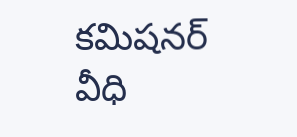కమిషనర్ వీధి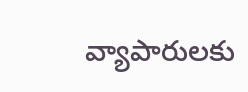వ్యాపారులకు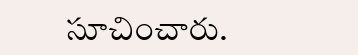సూచించారు.